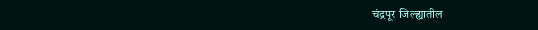चंद्रपूर जिल्ह्यातील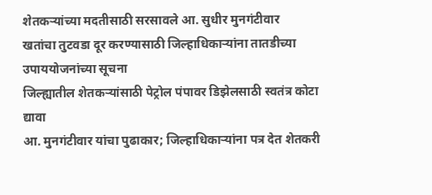शेतकऱ्यांच्या मदतीसाठी सरसावले आ. सुधीर मुनगंटीवार
खतांचा तुटवडा दूर करण्यासाठी जिल्हाधिकाऱ्यांना तातडीच्या उपाययोजनांच्या सूचना
जिल्ह्यातील शेतकऱ्यांसाठी पेट्रोल पंपावर डिझेलसाठी स्वतंत्र कोटा द्यावा
आ. मुनगंटीवार यांचा पुढाकार; जिल्हाधिकाऱ्यांना पत्र देत शेतकरी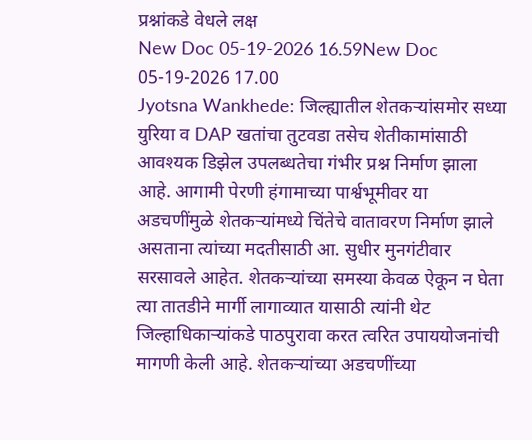प्रश्नांकडे वेधले लक्ष
New Doc 05-19-2026 16.59New Doc 05-19-2026 17.00
Jyotsna Wankhede: जिल्ह्यातील शेतकऱ्यांसमोर सध्या युरिया व DAP खतांचा तुटवडा तसेच शेतीकामांसाठी आवश्यक डिझेल उपलब्धतेचा गंभीर प्रश्न निर्माण झाला आहे. आगामी पेरणी हंगामाच्या पार्श्वभूमीवर या अडचणींमुळे शेतकऱ्यांमध्ये चिंतेचे वातावरण निर्माण झाले असताना त्यांच्या मदतीसाठी आ. सुधीर मुनगंटीवार सरसावले आहेत. शेतकऱ्यांच्या समस्या केवळ ऐकून न घेता त्या तातडीने मार्गी लागाव्यात यासाठी त्यांनी थेट जिल्हाधिकाऱ्यांकडे पाठपुरावा करत त्वरित उपाययोजनांची मागणी केली आहे. शेतकऱ्यांच्या अडचणींच्या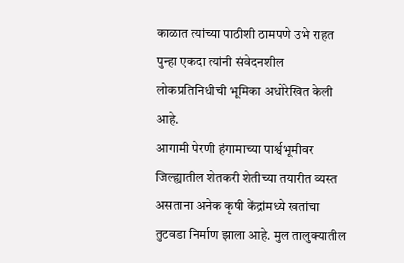काळात त्यांच्या पाठीशी ठामपणे उभे राहत पुन्हा एकदा त्यांनी संवेदनशील लोकप्रतिनिधीची भूमिका अधोरेखित केली आहे.
आगामी पेरणी हंगामाच्या पार्श्वभूमीवर जिल्ह्यातील शेतकरी शेतीच्या तयारीत व्यस्त असताना अनेक कृषी केंद्रांमध्ये खतांचा तुटवडा निर्माण झाला आहे. मुल तालुक्यातील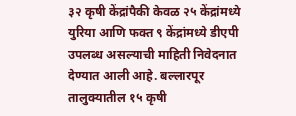३२ कृषी केंद्रांपैकी केवळ २५ केंद्रांमध्ये युरिया आणि फक्त ९ केंद्रांमध्ये डीएपी उपलब्ध असल्याची माहिती निवेदनात देण्यात आली आहे. बल्लारपूर तालुक्यातील १५ कृषी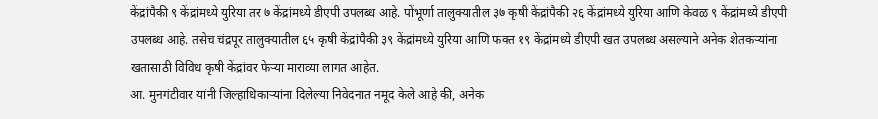केंद्रांपैकी ९ केंद्रांमध्ये युरिया तर ७ केंद्रांमध्ये डीएपी उपलब्ध आहे. पोंभूर्णा तालुक्यातील ३७ कृषी केंद्रांपैकी २६ केंद्रांमध्ये युरिया आणि केवळ ९ केंद्रांमध्ये डीएपी उपलब्ध आहे. तसेच चंद्रपूर तालुक्यातील ६५ कृषी केंद्रांपैकी ३९ केंद्रांमध्ये युरिया आणि फक्त १९ केंद्रांमध्ये डीएपी खत उपलब्ध असल्याने अनेक शेतकऱ्यांना खतासाठी विविध कृषी केंद्रांवर फेऱ्या माराव्या लागत आहेत.
आ. मुनगंटीवार यांनी जिल्हाधिकाऱ्यांना दिलेल्या निवेदनात नमूद केले आहे की, अनेक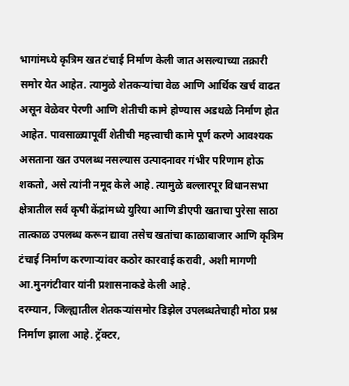भागांमध्ये कृत्रिम खत टंचाई निर्माण केली जात असल्याच्या तक्रारी समोर येत आहेत. त्यामुळे शेतकऱ्यांचा वेळ आणि आर्थिक खर्च वाढत असून वेळेवर पेरणी आणि शेतीची कामे होण्यास अडथळे निर्माण होत आहेत. पावसाळ्यापूर्वी शेतीची महत्त्वाची कामे पूर्ण करणे आवश्यक असताना खत उपलब्ध नसल्यास उत्पादनावर गंभीर परिणाम होऊ शकतो, असे त्यांनी नमूद केले आहे. त्यामुळे बल्लारपूर विधानसभा क्षेत्रातील सर्व कृषी केंद्रांमध्ये युरिया आणि डीएपी खताचा पुरेसा साठा तात्काळ उपलब्ध करून द्यावा तसेच खतांचा काळाबाजार आणि कृत्रिम टंचाई निर्माण करणाऱ्यांवर कठोर कारवाई करावी, अशी मागणी आ.मुनगंटीवार यांनी प्रशासनाकडे केली आहे.
दरम्यान, जिल्ह्यातील शेतकऱ्यांसमोर डिझेल उपलब्धतेचाही मोठा प्रश्न निर्माण झाला आहे. ट्रॅक्टर,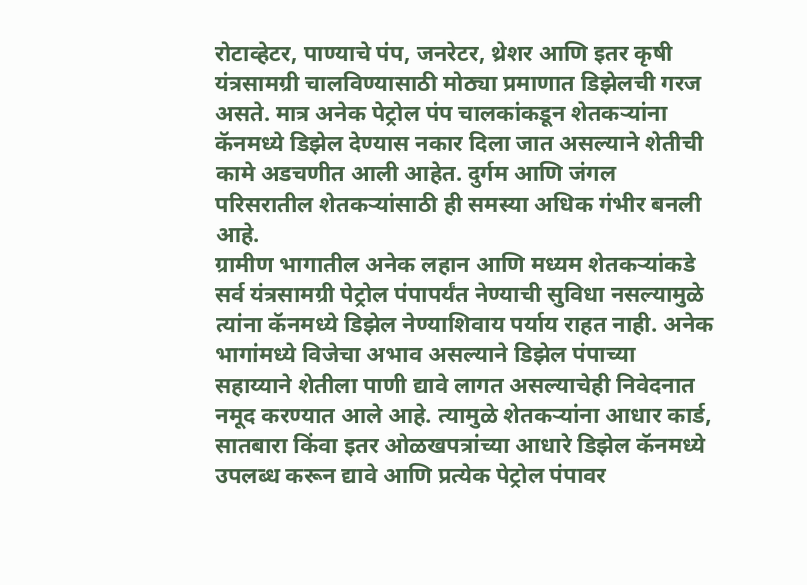रोटाव्हेटर, पाण्याचे पंप, जनरेटर, थ्रेशर आणि इतर कृषी यंत्रसामग्री चालविण्यासाठी मोठ्या प्रमाणात डिझेलची गरज असते. मात्र अनेक पेट्रोल पंप चालकांकडून शेतकऱ्यांना कॅनमध्ये डिझेल देण्यास नकार दिला जात असल्याने शेतीची कामे अडचणीत आली आहेत. दुर्गम आणि जंगल परिसरातील शेतकऱ्यांसाठी ही समस्या अधिक गंभीर बनली आहे.
ग्रामीण भागातील अनेक लहान आणि मध्यम शेतकऱ्यांकडे सर्व यंत्रसामग्री पेट्रोल पंपापर्यंत नेण्याची सुविधा नसल्यामुळे त्यांना कॅनमध्ये डिझेल नेण्याशिवाय पर्याय राहत नाही. अनेक भागांमध्ये विजेचा अभाव असल्याने डिझेल पंपाच्या सहाय्याने शेतीला पाणी द्यावे लागत असल्याचेही निवेदनात नमूद करण्यात आले आहे. त्यामुळे शेतकऱ्यांना आधार कार्ड, सातबारा किंवा इतर ओळखपत्रांच्या आधारे डिझेल कॅनमध्ये उपलब्ध करून द्यावे आणि प्रत्येक पेट्रोल पंपावर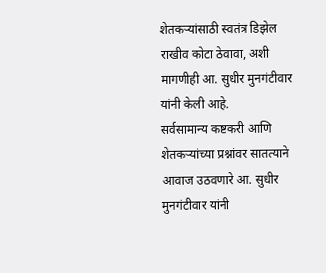शेतकऱ्यांसाठी स्वतंत्र डिझेल राखीव कोटा ठेवावा, अशी मागणीही आ. सुधीर मुनगंटीवार यांनी केली आहे.
सर्वसामान्य कष्टकरी आणि शेतकऱ्यांच्या प्रश्नांवर सातत्याने आवाज उठवणारे आ. सुधीर मुनगंटीवार यांनी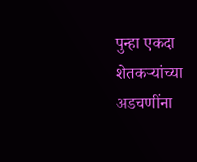पुन्हा एकदा शेतकऱ्यांच्या अडचणींना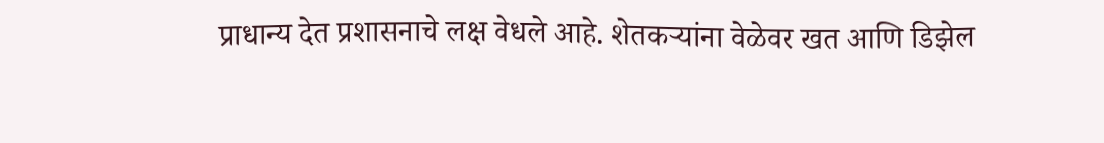प्राधान्य देत प्रशासनाचे लक्ष वेधले आहे. शेतकऱ्यांना वेळेवर खत आणि डिझेल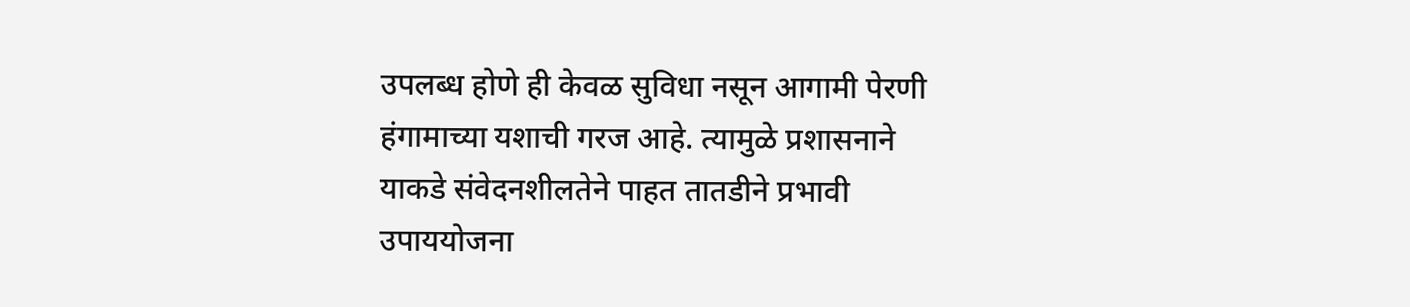उपलब्ध होणे ही केवळ सुविधा नसून आगामी पेरणी हंगामाच्या यशाची गरज आहे. त्यामुळे प्रशासनाने याकडे संवेदनशीलतेने पाहत तातडीने प्रभावी उपाययोजना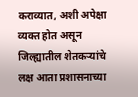कराव्यात, अशी अपेक्षा व्यक्त होत असून जिल्ह्यातील शेतकऱ्यांचे लक्ष आता प्रशासनाच्या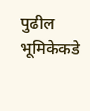पुढील भूमिकेकडे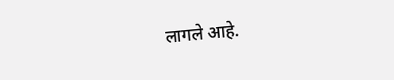लागले आहे.